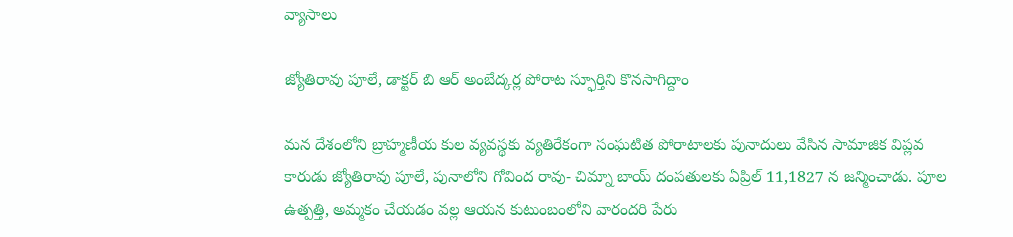వ్యాసాలు

జ్యోతిరావు పూలే, డాక్టర్ బి ఆర్ అంబేద్కర్ల పోరాట స్ఫూర్తిని కొనసాగిద్దాం

మన దేశంలోని బ్రాహ్మణీయ కుల వ్యవస్థకు వ్యతిరేకంగా సంఘటిత పోరాటాలకు పునాదులు వేసిన సామాజిక విప్లవ కారుడు జ్యోతిరావు పూలే, పునాలోని గోవింద రావు- చిమ్నా బాయ్ దంపతులకు ఏప్రిల్ 11,1827 న జన్మించాడు. పూల ఉత్పత్తి, అమ్మకం చేయడం వల్ల ఆయన కుటుంబంలోని వారందరి పేరు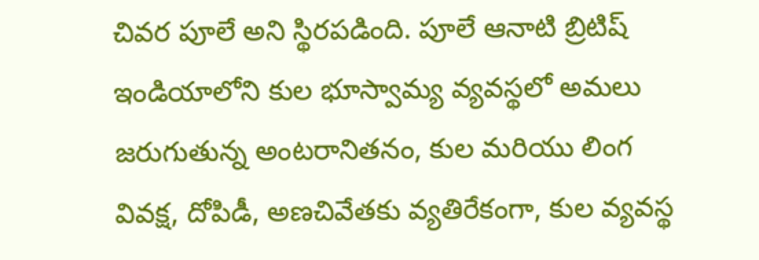చివర పూలే అని స్థిరపడింది. పూలే ఆనాటి బ్రిటిష్ ఇండియాలోని కుల భూస్వామ్య వ్యవస్థలో అమలు జరుగుతున్న అంటరానితనం, కుల మరియు లింగ వివక్ష, దోపిడీ, అణచివేతకు వ్యతిరేకంగా, కుల వ్యవస్థ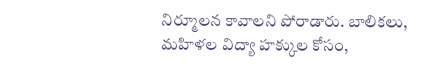నిర్మూలన కావాలని పోరాడారు. బాలికలు, మహిళల విద్యా హక్కుల కోసం,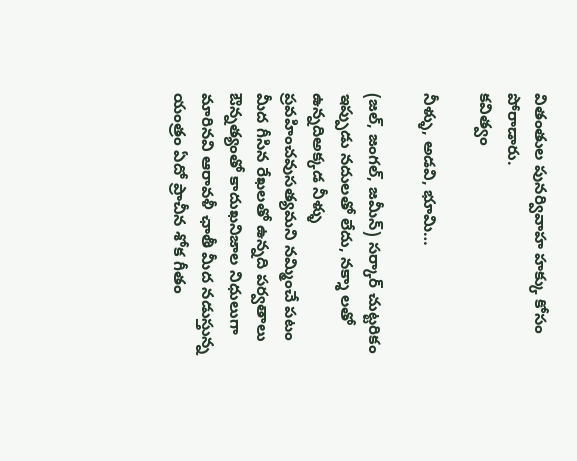వితంతుల పునర్వివాహ హక్కు కోసం పోరాడారు.
కవిత్వం

నీళ్ళు, అడవి, భూమి…

(జల్, జంగల్, జమీన్) సర్కార్ చుట్టరికం ఇప్పుడు నదులతో లేదు, నక్శా లతో ఉన్నదిఅక్కడ నీళ్ళు ప్రవహించవుసత్యమని నమ్మించే పటం మీద గీసిన రేఖలతో ఉన్నది పర్వతాలు ఔన్నత్యంతో కాదుఖనిజాల నిధులుగా మారినవి ఆరావళీ ఛాతీ మీద నడుస్తున్న యంత్రం ఏదో ప్రాచీన శోక గీతం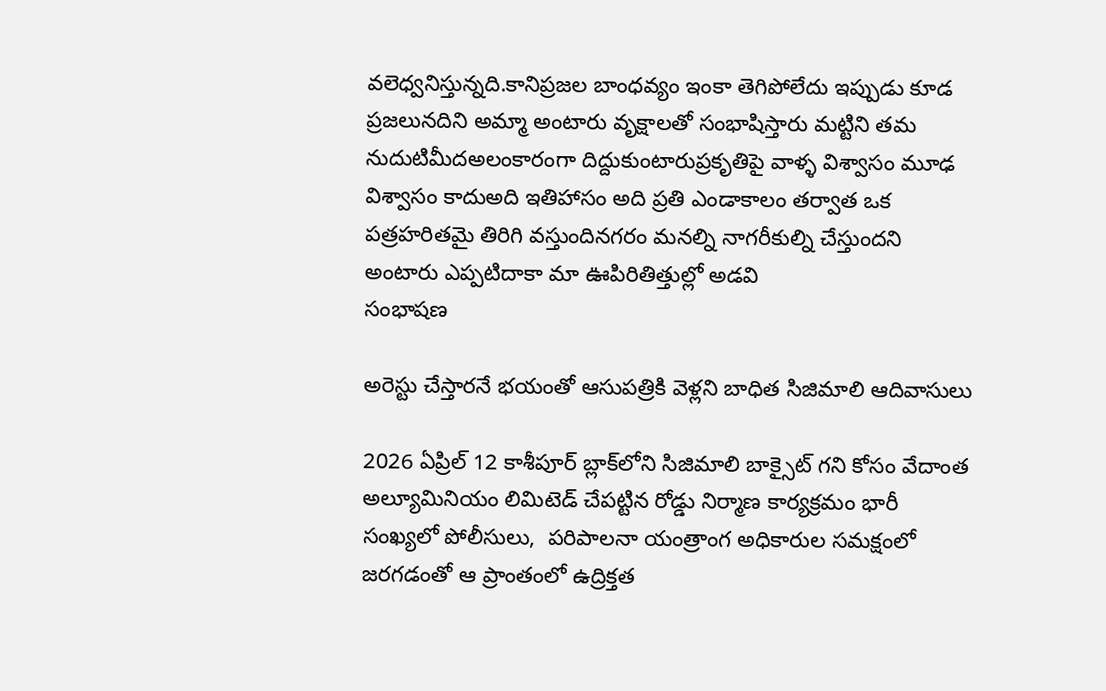వలెధ్వనిస్తున్నది.కానిప్రజల బాంధవ్యం ఇంకా తెగిపోలేదు ఇప్పుడు కూడ ప్రజలునదిని అమ్మా అంటారు వృక్షాలతో సంభాషిస్తారు మట్టిని తమ నుదుటిమీదఅలంకారంగా దిద్దుకుంటారుప్రకృతిపై వాళ్ళ విశ్వాసం మూఢ విశ్వాసం కాదుఅది ఇతిహాసం అది ప్రతి ఎండాకాలం తర్వాత ఒక పత్రహరితమై తిరిగి వస్తుందినగరం మనల్ని నాగరీకుల్ని చేస్తుందని అంటారు ఎప్పటిదాకా మా ఊపిరితిత్తుల్లో అడవి
సంభాషణ

అరెస్టు చేస్తారనే భయంతో ఆసుపత్రికి వెళ్లని బాధిత సిజిమాలి ఆదివాసులు

2026 ఏప్రిల్ 12 కాశీపూర్ బ్లాక్‌లోని సిజిమాలి బాక్సైట్ గని కోసం వేదాంత అల్యూమినియం లిమిటెడ్ చేపట్టిన రోడ్డు నిర్మాణ కార్యక్రమం భారీ సంఖ్యలో పోలీసులు,  పరిపాలనా యంత్రాంగ అధికారుల సమక్షంలో జరగడంతో ఆ ప్రాంతంలో ఉద్రిక్తత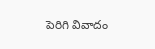పెరిగి వివాదం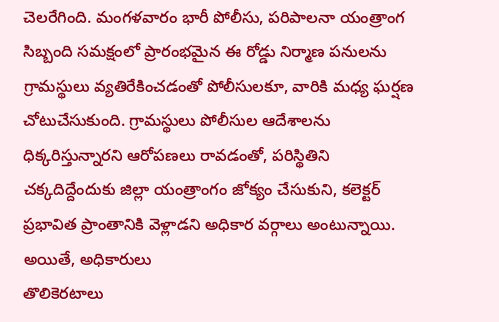చెలరేగింది. మంగళవారం భారీ పోలీసు, పరిపాలనా యంత్రాంగ సిబ్బంది సమక్షంలో ప్రారంభమైన ఈ రోడ్డు నిర్మాణ పనులను గ్రామస్థులు వ్యతిరేకించడంతో పోలీసులకూ, వారికి మధ్య ఘర్షణ చోటుచేసుకుంది. గ్రామస్థులు పోలీసుల ఆదేశాలను ధిక్కరిస్తున్నారని ఆరోపణలు రావడంతో, పరిస్థితిని చక్కదిద్దేందుకు జిల్లా యంత్రాంగం జోక్యం చేసుకుని, కలెక్టర్ ప్రభావిత ప్రాంతానికి వెళ్లాడని అధికార వర్గాలు అంటున్నాయి. అయితే, అధికారులు
తొలికెరటాలు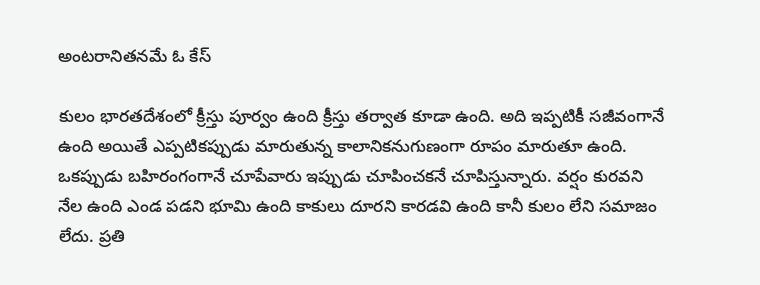అంటరానితనమే ఓ కేస్

కులం భారతదేశంలో క్రీస్తు పూర్వం ఉంది క్రీస్తు తర్వాత కూడా ఉంది. అది ఇప్పటికీ సజీవంగానే ఉంది అయితే ఎప్పటికప్పుడు మారుతున్న కాలానికనుగుణంగా రూపం మారుతూ ఉంది. ఒకప్పుడు బహిరంగంగానే చూపేవారు ఇప్పుడు చూపించకనే చూపిస్తున్నారు. వర్షం కురవని నేల ఉంది ఎండ పడని భూమి ఉంది కాకులు దూరని కారడవి ఉంది కానీ కులం లేని సమాజం లేదు. ప్రతి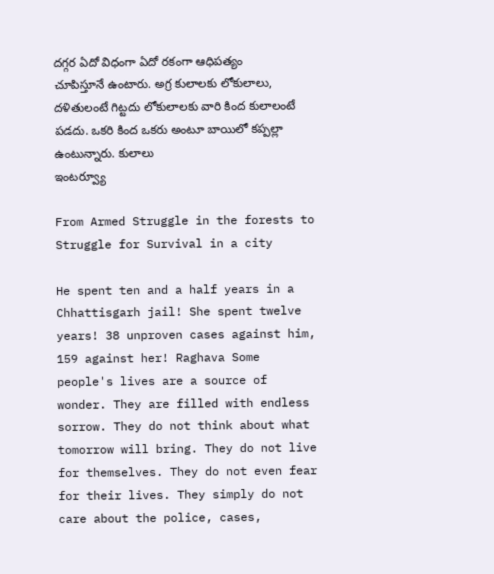దగ్గర ఏదో విధంగా ఏదో రకంగా ఆధిపత్యం చూపిస్తూనే ఉంటారు. అగ్ర కులాలకు లోకులాలు, దళితులంటే గిట్టదు లోకులాలకు వారి కింద కులాలంటే పడదు. ఒకరి కింద ఒకరు అంటూ బాయిలో కప్పల్లా ఉంటున్నారు. కులాలు
ఇంటర్వ్యూ

From Armed Struggle in the forests to Struggle for Survival in a city

He spent ten and a half years in a Chhattisgarh jail! She spent twelve years! 38 unproven cases against him, 159 against her! Raghava Some people's lives are a source of wonder. They are filled with endless sorrow. They do not think about what tomorrow will bring. They do not live for themselves. They do not even fear for their lives. They simply do not care about the police, cases,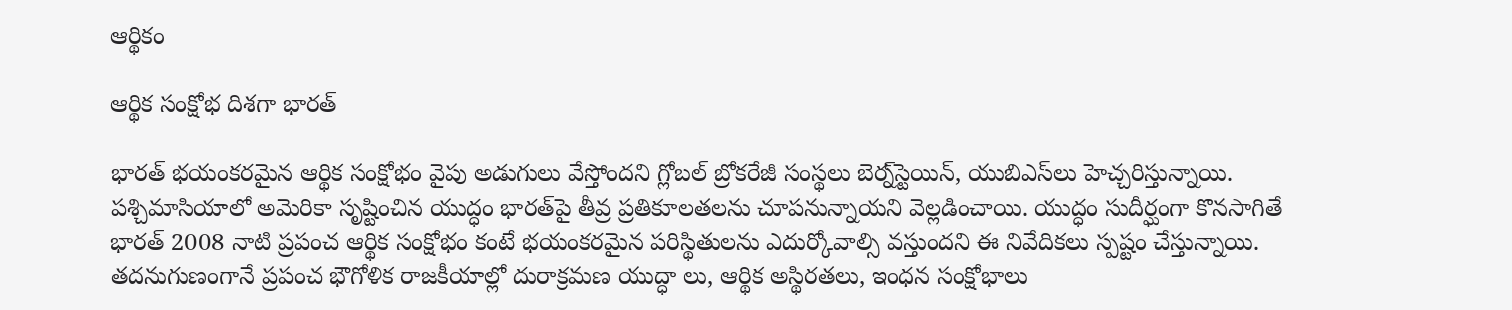ఆర్థికం

ఆర్థిక సంక్షోభ దిశగా భారత్

భారత్ భయంకరమైన ఆర్థిక సంక్షోభం వైపు అడుగులు వేస్తోందని గ్లోబల్ బ్రోకరేజీ సంస్థలు బెర్న్‌స్టెయిన్, యుబిఎస్‌లు హెచ్చరిస్తున్నాయి. పశ్చిమాసియాలో అమెరికా సృష్టించిన యుద్ధం భారత్‌పై తీవ్ర ప్రతికూలతల‌ను చూపనున్నాయని వెల్లడించాయి. యుద్ధం సుదీర్ఘంగా కొనసాగితే భారత్ 2008 నాటి ప్రపంచ ఆర్థిక సంక్షోభం కంటే భయంకరమైన పరిస్థితులను ఎదుర్కోవాల్సి వస్తుందని ఈ నివేదికలు స్పష్టం చేస్తున్నాయి. తదనుగుణంగానే ప్రపంచ భౌగోళిక రాజకీయాల్లో దురాక్రమణ యుద్ధా లు, ఆర్థిక అస్థిరతలు, ఇంధన సంక్షోభాలు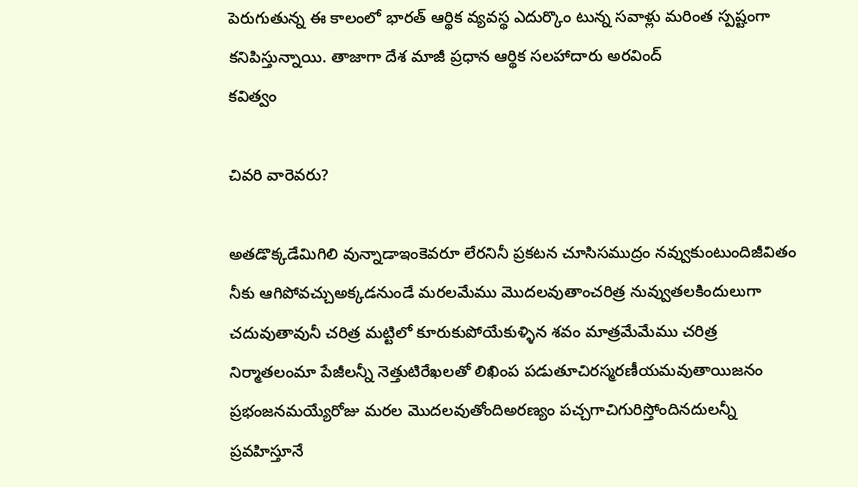పెరుగుతున్న ఈ కాలంలో భారత్ ఆర్థిక వ్యవస్థ ఎదుర్కొం టున్న సవాళ్లు మరింత స్పష్టంగా కనిపిస్తున్నాయి. తాజాగా దేశ మాజీ ప్రధాన ఆర్థిక సలహాదారు అరవింద్
కవిత్వం

చివరి వారెవరు?

అతడొక్కడేమిగిలి వున్నాడాఇంకెవరూ లేరనినీ ప్రకటన చూసిసముద్రం నవ్వుకుంటుందిజీవితం నీకు ఆగిపోవచ్చుఅక్కడనుండే మరలమేము మొదలవుతాంచరిత్ర నువ్వుతలకిందులుగా చదువుతావునీ చరిత్ర మట్టిలో కూరుకుపోయేకుళ్ళిన శవం మాత్రమేమేము చరిత్ర నిర్మాతలంమా పేజీలన్నీ నెత్తుటిరేఖలతో లిఖింప పడుతూచిరస్మరణీయమవుతాయిజనం ప్రభంజనమయ్యేరోజు మరల మొదలవుతోందిఅరణ్యం పచ్చగాచిగురిస్తోందినదులన్నీ ప్రవహిస్తూనే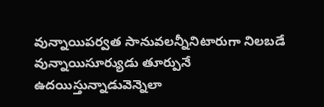వున్నాయిపర్వత సానువలన్నీనిటారుగా నిలబడే వున్నాయిసూర్యుడు తూర్పునే ఉదయిస్తున్నాడువెన్నెలా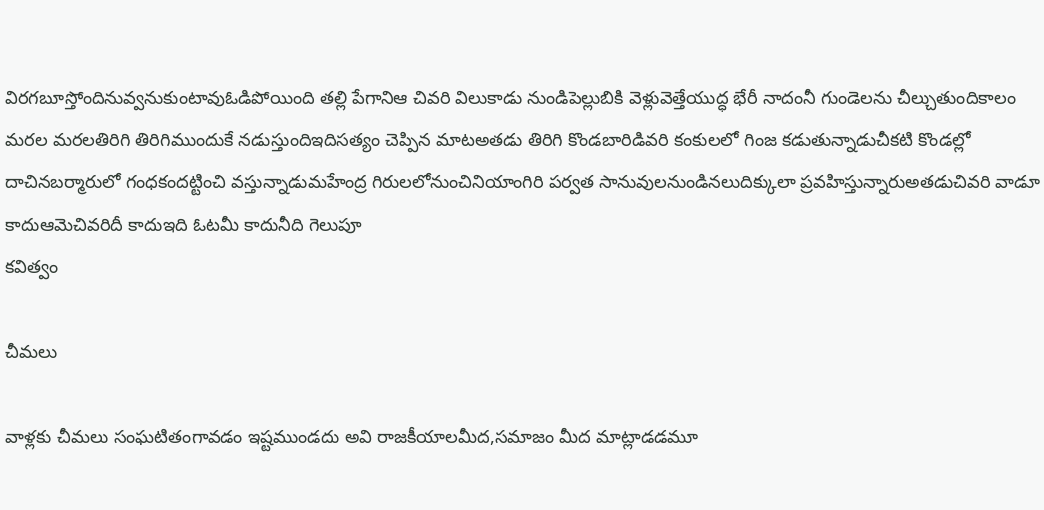విరగబూస్తోందినువ్వనుకుంటావుఓడిపోయింది తల్లి పేగానిఆ చివరి విలుకాడు నుండిపెల్లుబికి వెళ్లువెత్తేయుద్ధ భేరీ నాదంనీ గుండెలను చీల్చుతుందికాలం మరల మరలతిరిగి తిరిగిముందుకే నడుస్తుందిఇదిసత్యం చెప్పిన మాటఅతడు తిరిగి కొండబారిడివరి కంకులలో గింజ కడుతున్నాడుచీకటి కొండల్లో దాచినబర్మారులో గంధకందట్టించి వస్తున్నాడుమహేంద్ర గిరులలోనుంచినియాంగిరి పర్వత సానువులనుండినలుదిక్కులా ప్రవహిస్తున్నారుఅతడుచివరి వాడూ కాదుఆమెచివరిదీ కాదుఇది ఓటమీ కాదునీది గెలుపూ
కవిత్వం

చీమలు

వాళ్లకు చీమలు సంఘటితంగావడం ఇష్టముండదు అవి రాజకీయాలమీద,సమాజం మీద మాట్లాడడమూ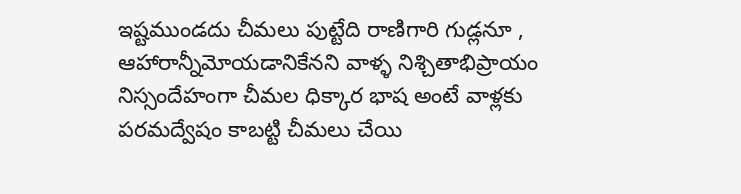ఇష్టముండదు చీమలు పుట్టేది రాణిగారి గుడ్లనూ , ఆహారాన్నీమోయడానికేనని వాళ్ళ నిశ్చితాభిప్రాయం నిస్సందేహంగా చీమల ధిక్కార భాష అంటే వాళ్లకు పరమద్వేషం కాబట్టి చీమలు చేయి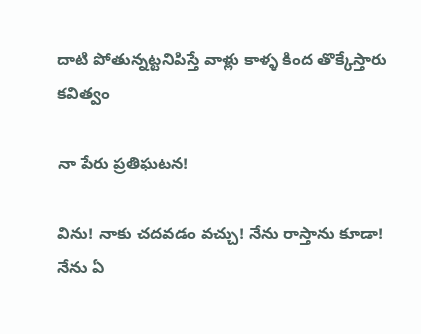దాటి పోతున్నట్టనిపిస్తే వాళ్లు కాళ్ళ కింద తొక్కేస్తారు
కవిత్వం

నా పేరు ప్రతిఘటన!

విను! నాకు చదవడం వచ్చు! నేను రాస్తాను కూడా! నేను ఏ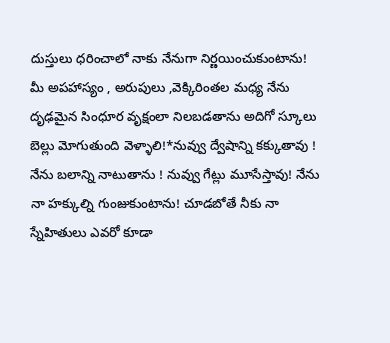దుస్తులు ధరించాలో నాకు నేనుగా నిర్ణయించుకుంటాను! మీ అపహాస్యం , అరుపులు ,వెక్కిరింతల మధ్య నేను దృఢమైన సింధూర వృక్షంలా నిలబడతాను అదిగో స్కూలు బెల్లు మోగుతుంది వెళ్ళాలి!*నువ్వు ద్వేషాన్ని కక్కుతావు ! నేను బలాన్ని నాటుతాను ! నువ్వు గేట్లు మూసేస్తావు! నేను నా హక్కుల్ని గుంజుకుంటాను! చూడబోతే నీకు నా స్నేహితులు ఎవరో కూడా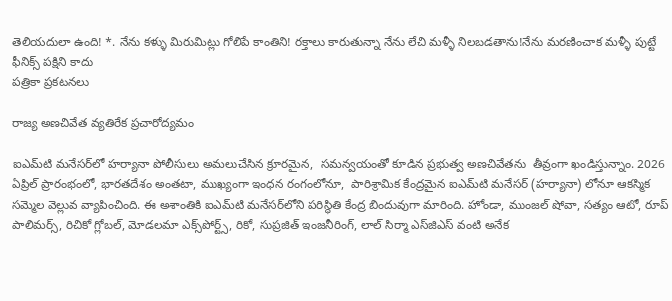తెలియదులా ఉంది! *. నేను కళ్ళు మిరుమిట్లు గోలిపే కాంతిని! రక్తాలు కారుతున్నా నేను లేచి మళ్ళీ నిలబడతాను!నేను మరణించాక మళ్ళీ పుట్టే ఫీనిక్స్ పక్షిని కాదు
పత్రికా ప్రకటనలు

రాజ్య అణచివేత వ్యతిరేక ప్రచారోద్యమం

ఐఎమ్‌టి మనేసర్‌లో హర్యానా పోలీసులు అమలుచేసిన క్రూరమైన,  సమన్వయంతో కూడిన ప్రభుత్వ అణచివేతను  తీవ్రంగా ఖండిస్తున్నాం. 2026 ఏప్రిల్ ప్రారంభంలో, భారతదేశం అంతటా, ముఖ్యంగా ఇంధన రంగంలోనూ,  పారిశ్రామిక కేంద్రమైన ఐఎమ్‌టి మనేసర్ (హర్యానా) లోనూ ఆకస్మిక సమ్మెల వెల్లువ వ్యాపించింది. ఈ అశాంతికి ఐఎమ్‌టి మనేసర్‌లోని పరిస్థితి కేంద్ర బిందువుగా మారింది. హోండా, ముంజల్ షోవా, సత్యం ఆటో, రూప్ పాలిమర్స్, రిచికో గ్లోబల్, మోడలమా ఎక్స్‌పోర్ట్స్, రికో, సుప్రజిత్ ఇంజనీరింగ్, లాల్ సిర్మా ఎస్‌జిఎస్ వంటి అనేక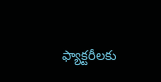ఫ్యాక్టరీలకు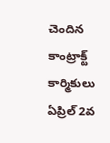చెందిన కాంట్రాక్ట్ కార్మికులు ఏప్రిల్ 2వ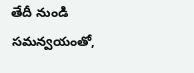తేదీ నుండి సమన్వయంతో,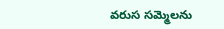వరుస సమ్మెలను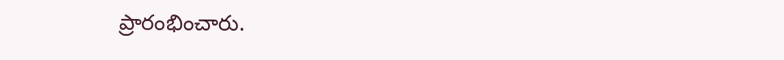ప్రారంభించారు.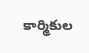కార్మికుల